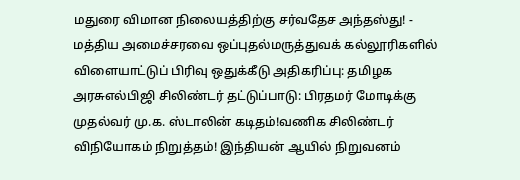மதுரை விமான நிலையத்திற்கு சர்வதேச அந்தஸ்து! - மத்திய அமைச்சரவை ஒப்புதல்மருத்துவக் கல்லூரிகளில் விளையாட்டுப் பிரிவு ஒதுக்கீடு அதிகரிப்பு: தமிழக அரசுஎல்பிஜி சிலிண்டர் தட்டுப்பாடு: பிரதமர் மோடிக்கு முதல்வர் மு.க. ஸ்டாலின் கடிதம்!வணிக சிலிண்டர் விநியோகம் நிறுத்தம்! இந்தியன் ஆயில் நிறுவனம்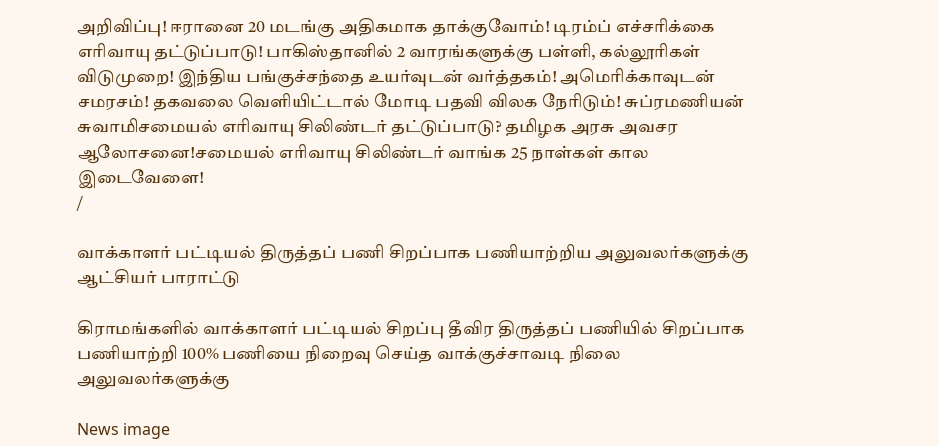அறிவிப்பு! ஈரானை 20 மடங்கு அதிகமாக தாக்குவோம்! டிரம்ப் எச்சரிக்கை எரிவாயு தட்டுப்பாடு! பாகிஸ்தானில் 2 வாரங்களுக்கு பள்ளி, கல்லூரிகள் விடுமுறை! இந்திய பங்குச்சந்தை உயர்வுடன் வர்த்தகம்! அமெரிக்காவுடன் சமரசம்! தகவலை வெளியிட்டால் மோடி பதவி விலக நேரிடும்! சுப்ரமணியன் சுவாமிசமையல் எரிவாயு சிலிண்டர் தட்டுப்பாடு? தமிழக அரசு அவசர ஆலோசனை!சமையல் எரிவாயு சிலிண்டர் வாங்க 25 நாள்கள் கால இடைவேளை!
/

வாக்காளர் பட்டியல் திருத்தப் பணி சிறப்பாக பணியாற்றிய அலுவலர்களுக்கு ஆட்சியர் பாராட்டு

கிராமங்களில் வாக்காளர் பட்டியல் சிறப்பு தீவிர திருத்தப் பணியில் சிறப்பாக பணியாற்றி 100% பணியை நிறைவு செய்த வாக்குச்சாவடி நிலை அலுவலர்களுக்கு

News image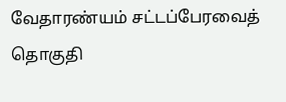வேதாரண்யம் சட்டப்பேரவைத் தொகுதி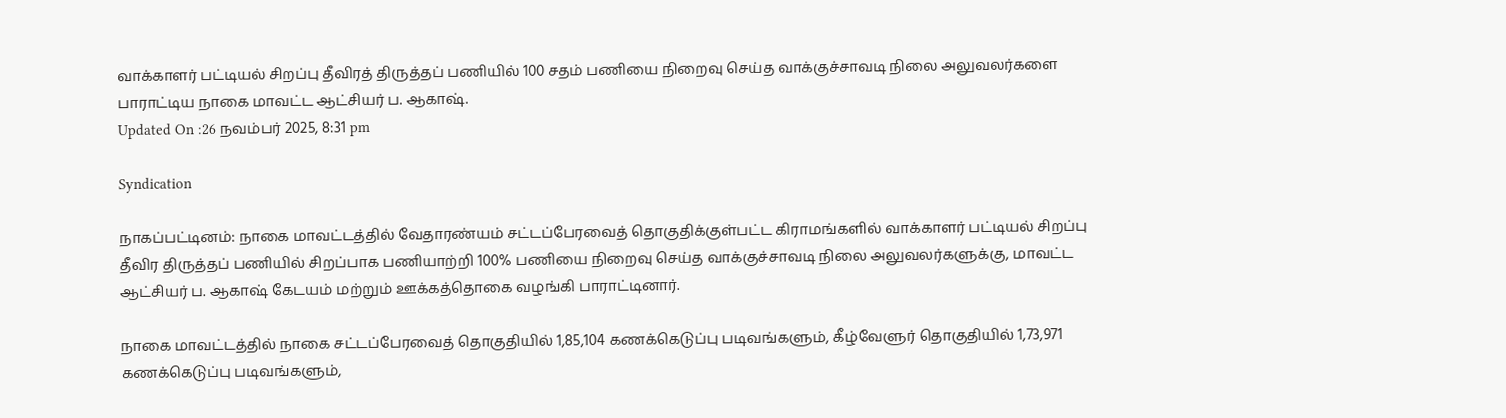வாக்காளர் பட்டியல் சிறப்பு தீவிரத் திருத்தப் பணியில் 100 சதம் பணியை நிறைவு செய்த வாக்குச்சாவடி நிலை அலுவலர்களை பாராட்டிய நாகை மாவட்ட ஆட்சியர் ப. ஆகாஷ்.
Updated On :26 நவம்பர் 2025, 8:31 pm

Syndication

நாகப்பட்டினம்: நாகை மாவட்டத்தில் வேதாரண்யம் சட்டப்பேரவைத் தொகுதிக்குள்பட்ட கிராமங்களில் வாக்காளர் பட்டியல் சிறப்பு தீவிர திருத்தப் பணியில் சிறப்பாக பணியாற்றி 100% பணியை நிறைவு செய்த வாக்குச்சாவடி நிலை அலுவலர்களுக்கு, மாவட்ட ஆட்சியர் ப. ஆகாஷ் கேடயம் மற்றும் ஊக்கத்தொகை வழங்கி பாராட்டினார்.

நாகை மாவட்டத்தில் நாகை சட்டப்பேரவைத் தொகுதியில் 1,85,104 கணக்கெடுப்பு படிவங்களும், கீழ்வேளுர் தொகுதியில் 1,73,971 கணக்கெடுப்பு படிவங்களும்,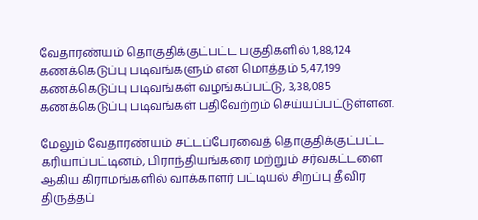வேதாரண்யம் தொகுதிக்குட்பட்ட பகுதிகளில் 1,88,124 கணக்கெடுப்பு படிவங்களும் என மொத்தம் 5,47,199 கணக்கெடுப்பு படிவங்கள் வழங்கப்பட்டு, 3,38,085 கணக்கெடுப்பு படிவங்கள் பதிவேற்றம் செய்யப்பட்டுள்ளன.

மேலும் வேதாரண்யம் சட்டப்பேரவைத் தொகுதிக்குட்பட்ட கரியாப்பட்டினம், பிராந்தியங்கரை மற்றும் சர்வகட்டளை ஆகிய கிராமங்களில் வாக்காளர் பட்டியல் சிறப்பு தீவிர திருத்தப்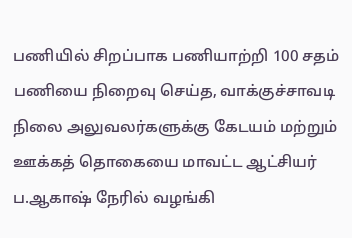பணியில் சிறப்பாக பணியாற்றி 100 சதம் பணியை நிறைவு செய்த, வாக்குச்சாவடி நிலை அலுவலர்களுக்கு கேடயம் மற்றும் ஊக்கத் தொகையை மாவட்ட ஆட்சியர் ப.ஆகாஷ் நேரில் வழங்கி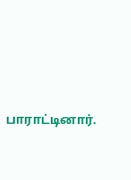பாராட்டினார்.